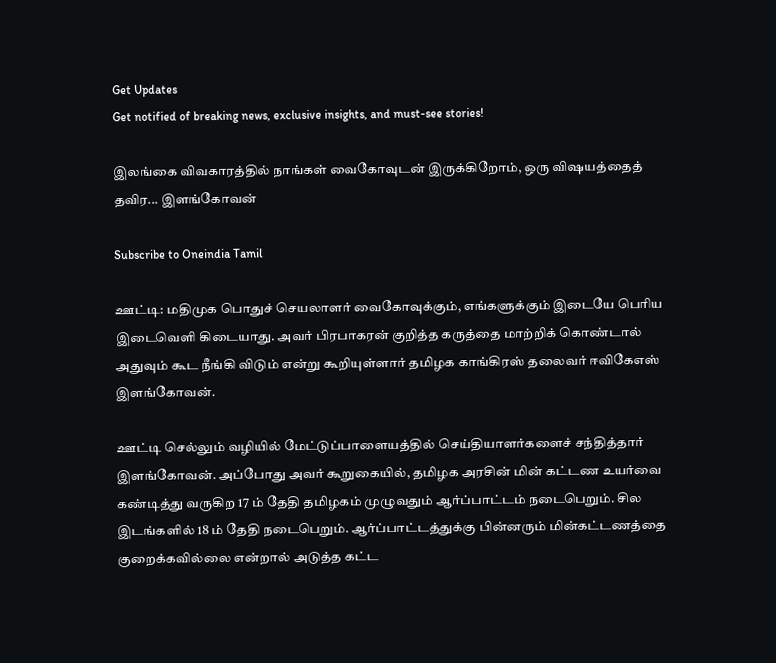Get Updates
Get notified of breaking news, exclusive insights, and must-see stories!

இலங்கை விவகாரத்தில் நாங்கள் வைகோவுடன் இருக்கிறோம், ஒரு விஷயத்தைத் தவிர... இளங்கோவன்

Subscribe to Oneindia Tamil

ஊட்டி: மதிமுக பொதுச் செயலாளர் வைகோவுக்கும், எங்களுக்கும் இடையே பெரிய இடைவெளி கிடையாது. அவர் பிரபாகரன் குறித்த கருத்தை மாற்றிக் கொண்டால் அதுவும் கூட நீங்கி விடும் என்று கூறியுள்ளார் தமிழக காங்கிரஸ் தலைவர் ஈவிகேஎஸ் இளங்கோவன்.

ஊட்டி செல்லும் வழியில் மேட்டுப்பாளையத்தில் செய்தியாளர்களைச் சந்தித்தார் இளங்கோவன். அப்போது அவர் கூறுகையில், தமிழக அரசின் மின் கட்டண உயர்வை கண்டித்து வருகிற 17 ம் தேதி தமிழகம் முழுவதும் ஆர்ப்பாட்டம் நடைபெறும். சில இடங்களில் 18 ம் தேதி நடைபெறும். ஆர்ப்பாட்டத்துக்கு பின்னரும் மின்கட்டணத்தை குறைக்கவில்லை என்றால் அடுத்த கட்ட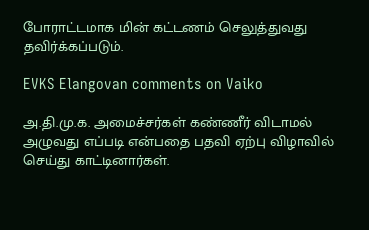போராட்டமாக மின் கட்டணம் செலுத்துவது தவிர்க்கப்படும்.

EVKS Elangovan comments on Vaiko

அ.தி.மு.க. அமைச்சர்கள் கண்ணீர் விடாமல் அழுவது எப்படி என்பதை பதவி ஏற்பு விழாவில் செய்து காட்டினார்கள்.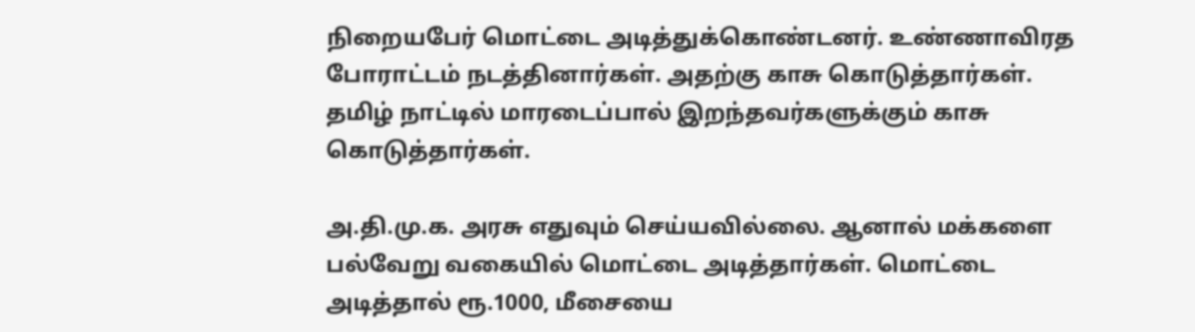நிறையபேர் மொட்டை அடித்துக்கொண்டனர். உண்ணாவிரத போராட்டம் நடத்தினார்கள். அதற்கு காசு கொடுத்தார்கள். தமிழ் நாட்டில் மாரடைப்பால் இறந்தவர்களுக்கும் காசு கொடுத்தார்கள்.

அ.தி.மு.க. அரசு எதுவும் செய்யவில்லை. ஆனால் மக்களை பல்வேறு வகையில் மொட்டை அடித்தார்கள். மொட்டை அடித்தால் ரூ.1000, மீசையை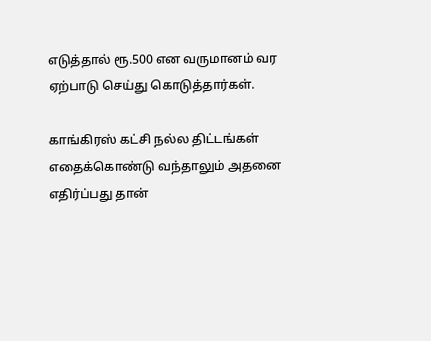எடுத்தால் ரூ.500 என வருமானம் வர ஏற்பாடு செய்து கொடுத்தார்கள்.

காங்கிரஸ் கட்சி நல்ல திட்டங்கள் எதைக்கொண்டு வந்தாலும் அதனை எதிர்ப்பது தான்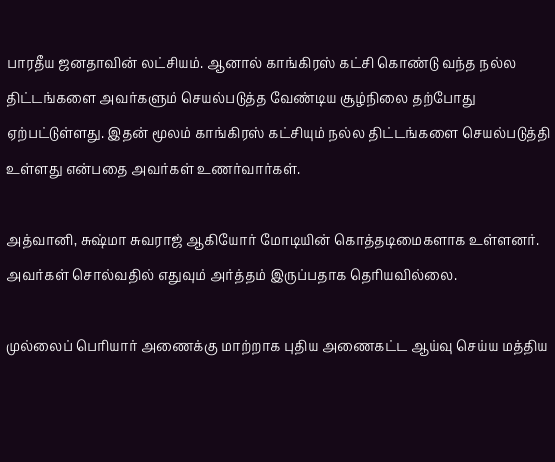பாரதீய ஜனதாவின் லட்சியம். ஆனால் காங்கிரஸ் கட்சி கொண்டு வந்த நல்ல திட்டங்களை அவர்களும் செயல்படுத்த வேண்டிய சூழ்நிலை தற்போது ஏற்பட்டுள்ளது. இதன் மூலம் காங்கிரஸ் கட்சியும் நல்ல திட்டங்களை செயல்படுத்தி உள்ளது என்பதை அவர்கள் உணர்வார்கள்.

அத்வானி, சுஷ்மா சுவராஜ் ஆகியோர் மோடியின் கொத்தடிமைகளாக உள்ளனர். அவர்கள் சொல்வதில் எதுவும் அர்த்தம் இருப்பதாக தெரியவில்லை.

முல்லைப் பெரியார் அணைக்கு மாற்றாக புதிய அணைகட்ட ஆய்வு செய்ய மத்திய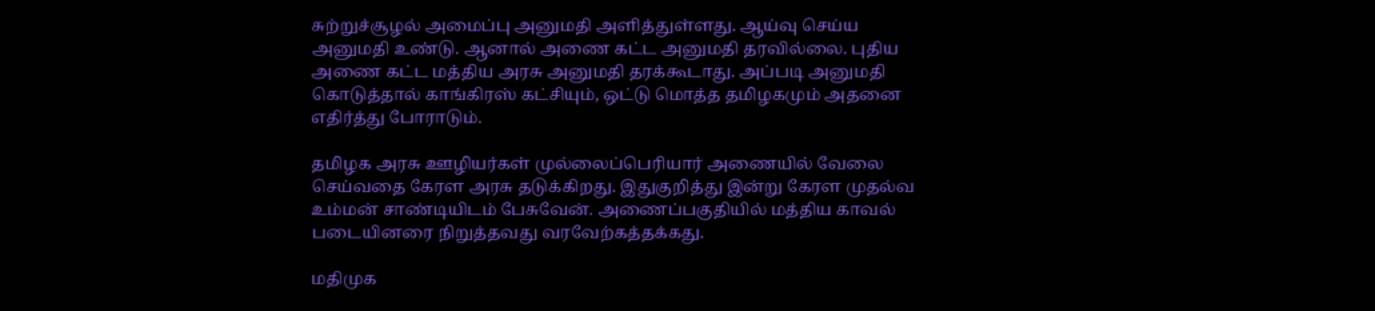சுற்றுச்சூழல் அமைப்பு அனுமதி அளித்துள்ளது. ஆய்வு செய்ய அனுமதி உண்டு. ஆனால் அணை கட்ட அனுமதி தரவில்லை. புதிய அணை கட்ட மத்திய அரசு அனுமதி தரக்கூடாது. அப்படி அனுமதி கொடுத்தால் காங்கிரஸ் கட்சியும், ஒட்டு மொத்த தமிழகமும் அதனை எதிர்த்து போராடும்.

தமிழக அரசு ஊழியர்கள் முல்லைப்பெரியார் அணையில் வேலை செய்வதை கேரள அரசு தடுக்கிறது. இதுகுறித்து இன்று கேரள முதல்வ உம்மன் சாண்டியிடம் பேசுவேன். அணைப்பகுதியில் மத்திய காவல் படையினரை நிறுத்தவது வரவேற்கத்தக்கது.

மதிமுக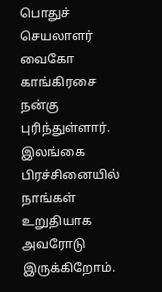பொதுச் செயலாளர் வைகோ காங்கிரசை நன்கு புரிந்துள்ளார். இலங்கை பிரச்சினையில் நாங்கள் உறுதியாக அவரோடு இருக்கிறோம்.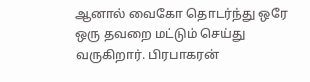ஆனால் வைகோ தொடர்ந்து ஒரே ஒரு தவறை மட்டும் செய்து வருகிறார். பிரபாகரன்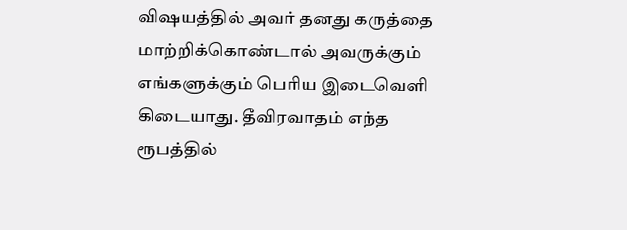விஷயத்தில் அவர் தனது கருத்தை மாற்றிக்கொண்டால் அவருக்கும் எங்களுக்கும் பெரிய இடைவெளி கிடையாது. தீவிரவாதம் எந்த ரூபத்தில்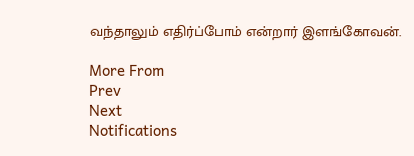வந்தாலும் எதிர்ப்போம் என்றார் இளங்கோவன்.

More From
Prev
Next
Notifications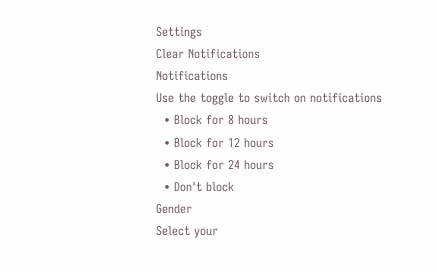Settings
Clear Notifications
Notifications
Use the toggle to switch on notifications
  • Block for 8 hours
  • Block for 12 hours
  • Block for 24 hours
  • Don't block
Gender
Select your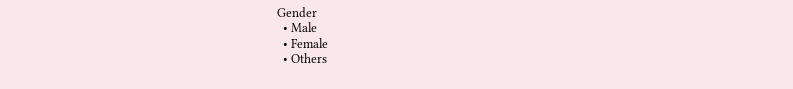Gender
  • Male
  • Female
  • Others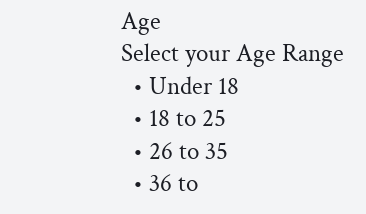Age
Select your Age Range
  • Under 18
  • 18 to 25
  • 26 to 35
  • 36 to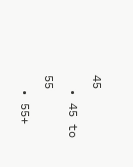45
  • 45 to 55
  • 55+